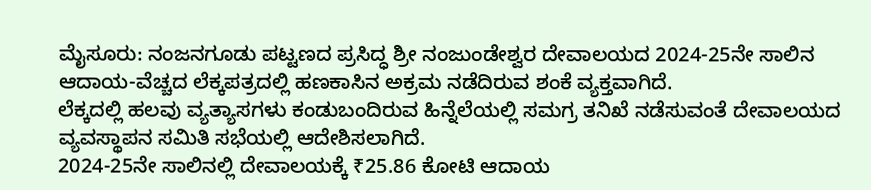ಮೈಸೂರು: ನಂಜನಗೂಡು ಪಟ್ಟಣದ ಪ್ರಸಿದ್ಧ ಶ್ರೀ ನಂಜುಂಡೇಶ್ವರ ದೇವಾಲಯದ 2024-25ನೇ ಸಾಲಿನ ಆದಾಯ-ವೆಚ್ಚದ ಲೆಕ್ಕಪತ್ರದಲ್ಲಿ ಹಣಕಾಸಿನ ಅಕ್ರಮ ನಡೆದಿರುವ ಶಂಕೆ ವ್ಯಕ್ತವಾಗಿದೆ.
ಲೆಕ್ಕದಲ್ಲಿ ಹಲವು ವ್ಯತ್ಯಾಸಗಳು ಕಂಡುಬಂದಿರುವ ಹಿನ್ನೆಲೆಯಲ್ಲಿ ಸಮಗ್ರ ತನಿಖೆ ನಡೆಸುವಂತೆ ದೇವಾಲಯದ ವ್ಯವಸ್ಥಾಪನ ಸಮಿತಿ ಸಭೆಯಲ್ಲಿ ಆದೇಶಿಸಲಾಗಿದೆ.
2024-25ನೇ ಸಾಲಿನಲ್ಲಿ ದೇವಾಲಯಕ್ಕೆ ₹25.86 ಕೋಟಿ ಆದಾಯ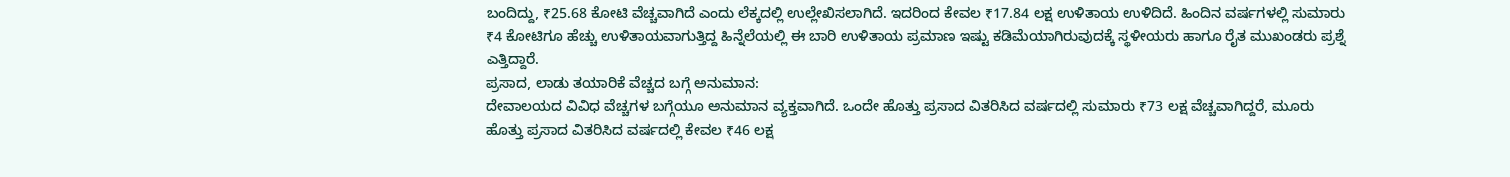ಬಂದಿದ್ದು, ₹25.68 ಕೋಟಿ ವೆಚ್ಚವಾಗಿದೆ ಎಂದು ಲೆಕ್ಕದಲ್ಲಿ ಉಲ್ಲೇಖಿಸಲಾಗಿದೆ. ಇದರಿಂದ ಕೇವಲ ₹17.84 ಲಕ್ಷ ಉಳಿತಾಯ ಉಳಿದಿದೆ. ಹಿಂದಿನ ವರ್ಷಗಳಲ್ಲಿ ಸುಮಾರು ₹4 ಕೋಟಿಗೂ ಹೆಚ್ಚು ಉಳಿತಾಯವಾಗುತ್ತಿದ್ದ ಹಿನ್ನೆಲೆಯಲ್ಲಿ ಈ ಬಾರಿ ಉಳಿತಾಯ ಪ್ರಮಾಣ ಇಷ್ಟು ಕಡಿಮೆಯಾಗಿರುವುದಕ್ಕೆ ಸ್ಥಳೀಯರು ಹಾಗೂ ರೈತ ಮುಖಂಡರು ಪ್ರಶ್ನೆ ಎತ್ತಿದ್ದಾರೆ.
ಪ್ರಸಾದ, ಲಾಡು ತಯಾರಿಕೆ ವೆಚ್ಚದ ಬಗ್ಗೆ ಅನುಮಾನ:
ದೇವಾಲಯದ ವಿವಿಧ ವೆಚ್ಚಗಳ ಬಗ್ಗೆಯೂ ಅನುಮಾನ ವ್ಯಕ್ತವಾಗಿದೆ. ಒಂದೇ ಹೊತ್ತು ಪ್ರಸಾದ ವಿತರಿಸಿದ ವರ್ಷದಲ್ಲಿ ಸುಮಾರು ₹73 ಲಕ್ಷ ವೆಚ್ಚವಾಗಿದ್ದರೆ, ಮೂರು ಹೊತ್ತು ಪ್ರಸಾದ ವಿತರಿಸಿದ ವರ್ಷದಲ್ಲಿ ಕೇವಲ ₹46 ಲಕ್ಷ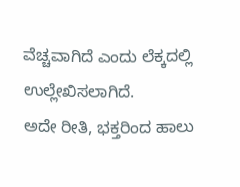ವೆಚ್ಚವಾಗಿದೆ ಎಂದು ಲೆಕ್ಕದಲ್ಲಿ ಉಲ್ಲೇಖಿಸಲಾಗಿದೆ.
ಅದೇ ರೀತಿ, ಭಕ್ತರಿಂದ ಹಾಲು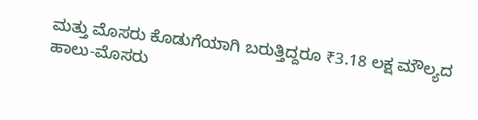ಮತ್ತು ಮೊಸರು ಕೊಡುಗೆಯಾಗಿ ಬರುತ್ತಿದ್ದರೂ ₹3.18 ಲಕ್ಷ ಮೌಲ್ಯದ ಹಾಲು-ಮೊಸರು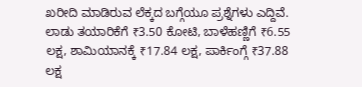ಖರೀದಿ ಮಾಡಿರುವ ಲೆಕ್ಕದ ಬಗ್ಗೆಯೂ ಪ್ರಶ್ನೆಗಳು ಎದ್ದಿವೆ.
ಲಾಡು ತಯಾರಿಕೆಗೆ ₹3.50 ಕೋಟಿ, ಬಾಳೆಹಣ್ಣಿಗೆ ₹6.55 ಲಕ್ಷ, ಶಾಮಿಯಾನಕ್ಕೆ ₹17.84 ಲಕ್ಷ, ಪಾರ್ಕಿಂಗ್ಗೆ ₹37.88 ಲಕ್ಷ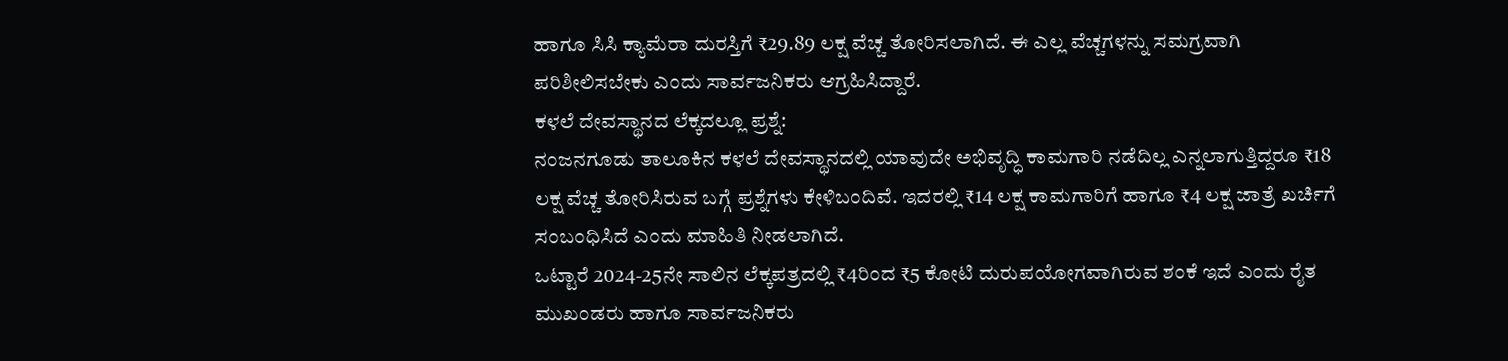ಹಾಗೂ ಸಿಸಿ ಕ್ಯಾಮೆರಾ ದುರಸ್ತಿಗೆ ₹29.89 ಲಕ್ಷ ವೆಚ್ಚ ತೋರಿಸಲಾಗಿದೆ. ಈ ಎಲ್ಲ ವೆಚ್ಚಗಳನ್ನು ಸಮಗ್ರವಾಗಿ ಪರಿಶೀಲಿಸಬೇಕು ಎಂದು ಸಾರ್ವಜನಿಕರು ಆಗ್ರಹಿಸಿದ್ದಾರೆ.
ಕಳಲೆ ದೇವಸ್ಥಾನದ ಲೆಕ್ಕದಲ್ಲೂ ಪ್ರಶ್ನೆ:
ನಂಜನಗೂಡು ತಾಲೂಕಿನ ಕಳಲೆ ದೇವಸ್ಥಾನದಲ್ಲಿ ಯಾವುದೇ ಅಭಿವೃದ್ಧಿ ಕಾಮಗಾರಿ ನಡೆದಿಲ್ಲ ಎನ್ನಲಾಗುತ್ತಿದ್ದರೂ ₹18 ಲಕ್ಷ ವೆಚ್ಚ ತೋರಿಸಿರುವ ಬಗ್ಗೆ ಪ್ರಶ್ನೆಗಳು ಕೇಳಿಬಂದಿವೆ. ಇದರಲ್ಲಿ ₹14 ಲಕ್ಷ ಕಾಮಗಾರಿಗೆ ಹಾಗೂ ₹4 ಲಕ್ಷ ಜಾತ್ರೆ ಖರ್ಚಿಗೆ ಸಂಬಂಧಿಸಿದೆ ಎಂದು ಮಾಹಿತಿ ನೀಡಲಾಗಿದೆ.
ಒಟ್ಟಾರೆ 2024-25ನೇ ಸಾಲಿನ ಲೆಕ್ಕಪತ್ರದಲ್ಲಿ ₹4ರಿಂದ ₹5 ಕೋಟಿ ದುರುಪಯೋಗವಾಗಿರುವ ಶಂಕೆ ಇದೆ ಎಂದು ರೈತ ಮುಖಂಡರು ಹಾಗೂ ಸಾರ್ವಜನಿಕರು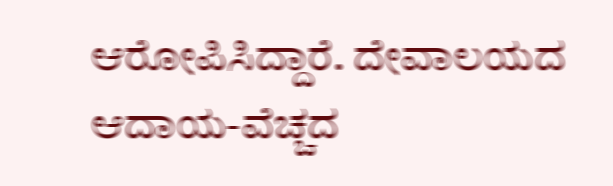ಆರೋಪಿಸಿದ್ದಾರೆ. ದೇವಾಲಯದ ಆದಾಯ-ವೆಚ್ಚದ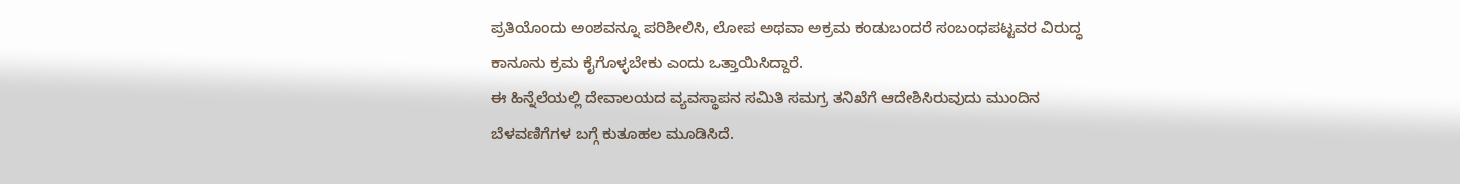ಪ್ರತಿಯೊಂದು ಅಂಶವನ್ನೂ ಪರಿಶೀಲಿಸಿ, ಲೋಪ ಅಥವಾ ಅಕ್ರಮ ಕಂಡುಬಂದರೆ ಸಂಬಂಧಪಟ್ಟವರ ವಿರುದ್ಧ ಕಾನೂನು ಕ್ರಮ ಕೈಗೊಳ್ಳಬೇಕು ಎಂದು ಒತ್ತಾಯಿಸಿದ್ದಾರೆ.
ಈ ಹಿನ್ನೆಲೆಯಲ್ಲಿ ದೇವಾಲಯದ ವ್ಯವಸ್ಥಾಪನ ಸಮಿತಿ ಸಮಗ್ರ ತನಿಖೆಗೆ ಆದೇಶಿಸಿರುವುದು ಮುಂದಿನ ಬೆಳವಣಿಗೆಗಳ ಬಗ್ಗೆ ಕುತೂಹಲ ಮೂಡಿಸಿದೆ.